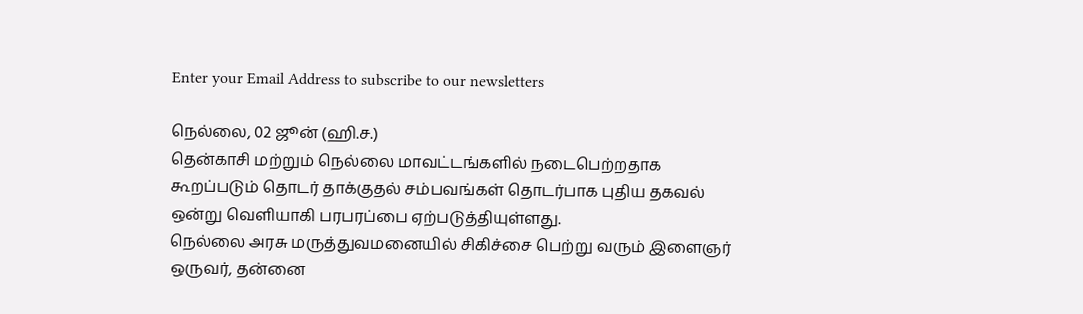Enter your Email Address to subscribe to our newsletters

நெல்லை, 02 ஜூன் (ஹி.ச.)
தென்காசி மற்றும் நெல்லை மாவட்டங்களில் நடைபெற்றதாக கூறப்படும் தொடர் தாக்குதல் சம்பவங்கள் தொடர்பாக புதிய தகவல் ஒன்று வெளியாகி பரபரப்பை ஏற்படுத்தியுள்ளது.
நெல்லை அரசு மருத்துவமனையில் சிகிச்சை பெற்று வரும் இளைஞர் ஒருவர், தன்னை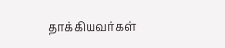தாக்கியவர்கள்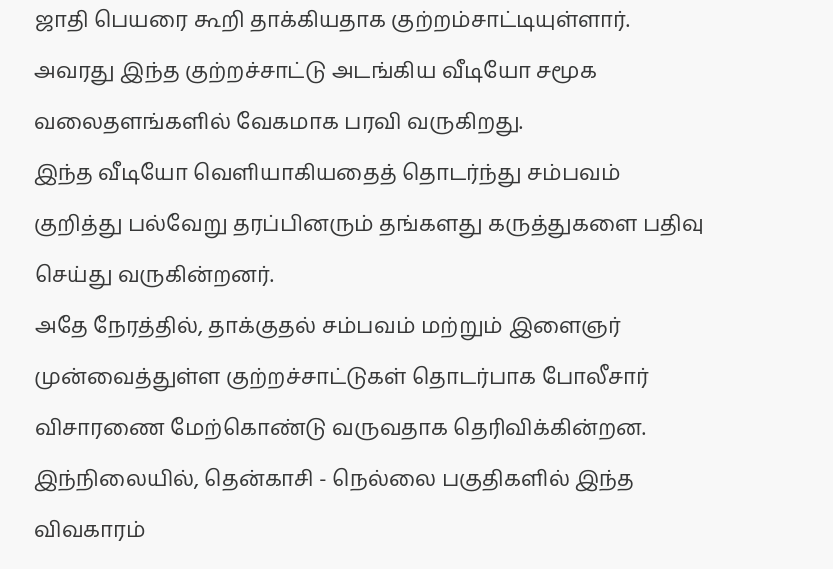ஜாதி பெயரை கூறி தாக்கியதாக குற்றம்சாட்டியுள்ளார்.
அவரது இந்த குற்றச்சாட்டு அடங்கிய வீடியோ சமூக வலைதளங்களில் வேகமாக பரவி வருகிறது.
இந்த வீடியோ வெளியாகியதைத் தொடர்ந்து சம்பவம் குறித்து பல்வேறு தரப்பினரும் தங்களது கருத்துகளை பதிவு செய்து வருகின்றனர்.
அதே நேரத்தில், தாக்குதல் சம்பவம் மற்றும் இளைஞர் முன்வைத்துள்ள குற்றச்சாட்டுகள் தொடர்பாக போலீசார் விசாரணை மேற்கொண்டு வருவதாக தெரிவிக்கின்றன.
இந்நிலையில், தென்காசி - நெல்லை பகுதிகளில் இந்த விவகாரம்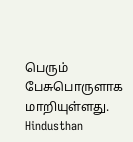பெரும் பேசுபொருளாக மாறியுள்ளது.
Hindusthan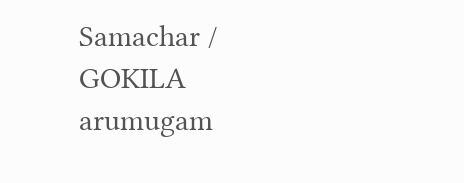Samachar / GOKILA arumugam